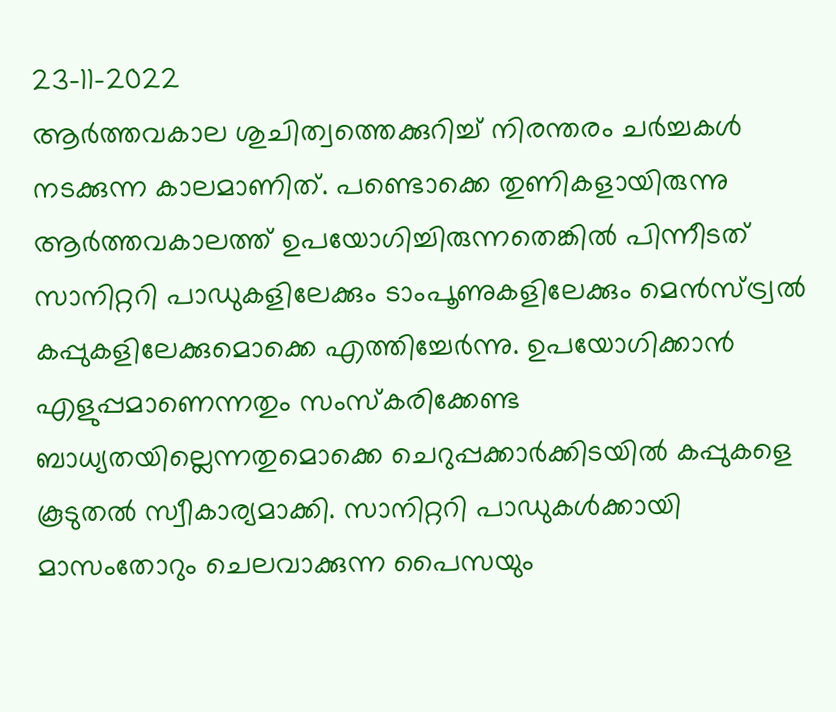23-11-2022
ആർത്തവകാല ശുചിത്വത്തെക്കുറിച്ച് നിരന്തരം ചർച്ചകൾ നടക്കുന്ന കാലമാണിത്. പണ്ടൊക്കെ തുണികളായിരുന്നു ആർത്തവകാലത്ത് ഉപയോഗിച്ചിരുന്നതെങ്കിൽ പിന്നീടത് സാനിറ്ററി പാഡുകളിലേക്കും ടാംപൂണുകളിലേക്കും മെൻസ്ട്ര്വൽ കപ്പുകളിലേക്കുമൊക്കെ എത്തിച്ചേർന്നു. ഉപയോഗിക്കാൻ എളുപ്പമാണെന്നതും സംസ്കരിക്കേണ്ട ബാധ്യതയില്ലെന്നതുമൊക്കെ ചെറുപ്പക്കാർക്കിടയിൽ കപ്പുകളെ കൂടുതൽ സ്വീകാര്യമാക്കി. സാനിറ്ററി പാഡുകൾക്കായി മാസംതോറും ചെലവാക്കുന്ന പൈസയും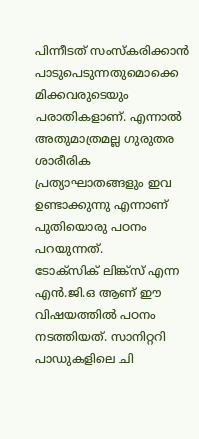പിന്നീടത് സംസ്കരിക്കാൻ പാടുപെടുന്നതുമൊക്കെ മിക്കവരുടെയും പരാതികളാണ്. എന്നാൽ അതുമാത്രമല്ല ഗുരുതര ശാരീരിക പ്രത്യാഘാതങ്ങളും ഇവ ഉണ്ടാക്കുന്നു എന്നാണ് പുതിയൊരു പഠനം പറയുന്നത്.
ടോക്സിക് ലിങ്ക്സ് എന്ന എൻ.ജി.ഒ ആണ് ഈ വിഷയത്തിൽ പഠനം നടത്തിയത്. സാനിറ്ററി പാഡുകളിലെ ചി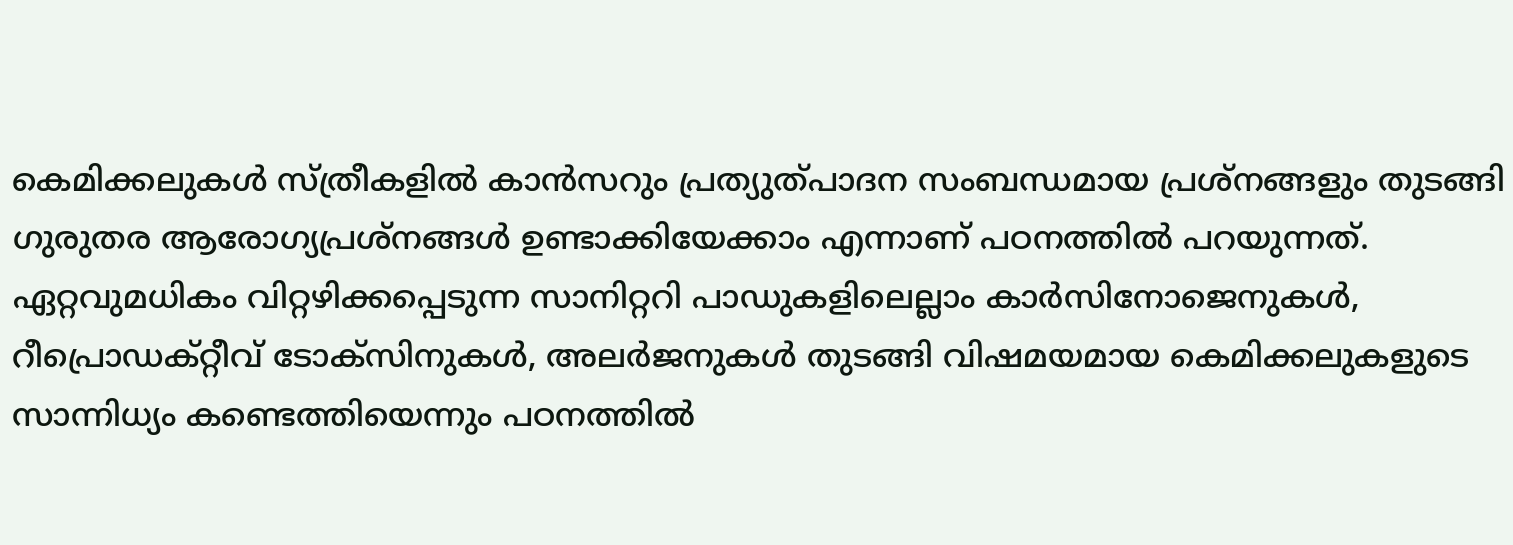കെമിക്കലുകൾ സ്ത്രീകളിൽ കാൻസറും പ്രത്യുത്പാദന സംബന്ധമായ പ്രശ്നങ്ങളും തുടങ്ങി ഗുരുതര ആരോഗ്യപ്രശ്നങ്ങൾ ഉണ്ടാക്കിയേക്കാം എന്നാണ് പഠനത്തിൽ പറയുന്നത്. ഏറ്റവുമധികം വിറ്റഴിക്കപ്പെടുന്ന സാനിറ്ററി പാഡുകളിലെല്ലാം കാർസിനോജെനുകൾ, റീപ്രൊഡക്റ്റീവ് ടോക്സിനുകൾ, അലർജനുകൾ തുടങ്ങി വിഷമയമായ കെമിക്കലുകളുടെ സാന്നിധ്യം കണ്ടെത്തിയെന്നും പഠനത്തിൽ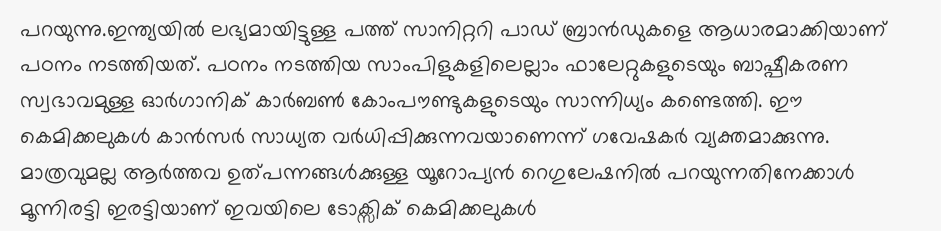പറയുന്നു.ഇന്ത്യയിൽ ലഭ്യമായിട്ടുള്ള പത്ത് സാനിറ്ററി പാഡ് ബ്രാൻഡുകളെ ആധാരമാക്കിയാണ് പഠനം നടത്തിയത്. പഠനം നടത്തിയ സാംപിളുകളിലെല്ലാം ഫാലേറ്റുകളുടെയും ബാഷ്പീകരണ സ്വഭാവമുള്ള ഓർഗാനിക് കാർബൺ കോംപൗണ്ടുകളുടെയും സാന്നിധ്യം കണ്ടെത്തി. ഈ കെമിക്കലുകൾ കാൻസർ സാധ്യത വർധിപ്പിക്കുന്നവയാണെന്ന് ഗവേഷകർ വ്യക്തമാക്കുന്നു. മാത്രവുമല്ല ആർത്തവ ഉത്പന്നങ്ങൾക്കുള്ള യൂറോപ്യൻ റെഗുലേഷനിൽ പറയുന്നതിനേക്കാൾ മൂന്നിരട്ടി ഇരട്ടിയാണ് ഇവയിലെ ടോക്സിക് കെമിക്കലുകൾ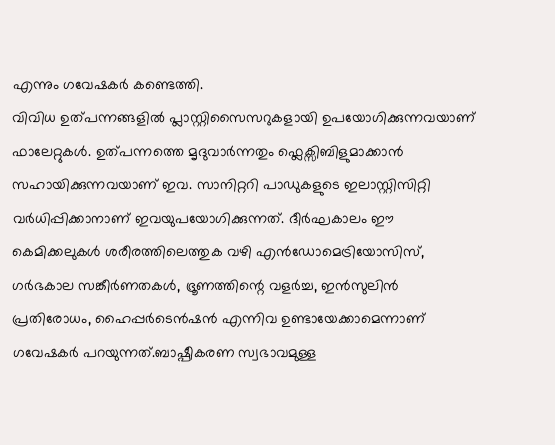എന്നും ഗവേഷകർ കണ്ടെത്തി.
വിവിധ ഉത്പന്നങ്ങളിൽ പ്ലാസ്റ്റിസൈസറുകളായി ഉപയോഗിക്കുന്നവയാണ് ഫാലേറ്റുകൾ. ഉത്പന്നത്തെ മൃദുവാർന്നതും ഫ്ലെക്സിബിളുമാക്കാൻ സഹായിക്കുന്നവയാണ് ഇവ. സാനിറ്ററി പാഡുകളുടെ ഇലാസ്റ്റിസിറ്റി വർധിപ്പിക്കാനാണ് ഇവയുപയോഗിക്കുന്നത്. ദീർഘകാലം ഈ കെമിക്കലുകൾ ശരീരത്തിലെത്തുക വഴി എൻഡോമെട്രിയോസിസ്, ഗർഭകാല സങ്കീർണതകൾ, ഭ്രൂണത്തിന്റെ വളർച്ച, ഇൻസുലിൻ പ്രതിരോധം, ഹൈപ്പർടെൻഷൻ എന്നിവ ഉണ്ടായേക്കാമെന്നാണ് ഗവേഷകർ പറയുന്നത്.ബാഷ്പീകരണ സ്വഭാവമുള്ള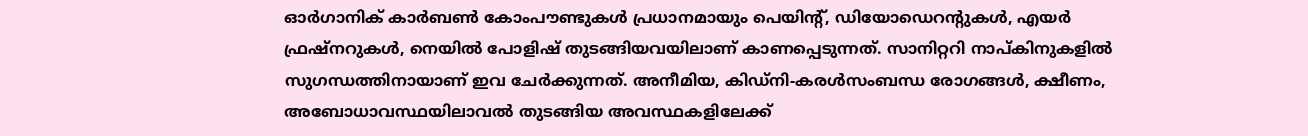ഓർഗാനിക് കാർബൺ കോംപൗണ്ടുകൾ പ്രധാനമായും പെയിന്റ്, ഡിയോഡെറന്റുകൾ, എയർ ഫ്രഷ്നറുകൾ, നെയിൽ പോളിഷ് തുടങ്ങിയവയിലാണ് കാണപ്പെടുന്നത്. സാനിറ്ററി നാപ്കിനുകളിൽ സുഗന്ധത്തിനായാണ് ഇവ ചേർക്കുന്നത്. അനീമിയ, കിഡ്നി-കരൾസംബന്ധ രോഗങ്ങൾ, ക്ഷീണം, അബോധാവസ്ഥയിലാവൽ തുടങ്ങിയ അവസ്ഥകളിലേക്ക്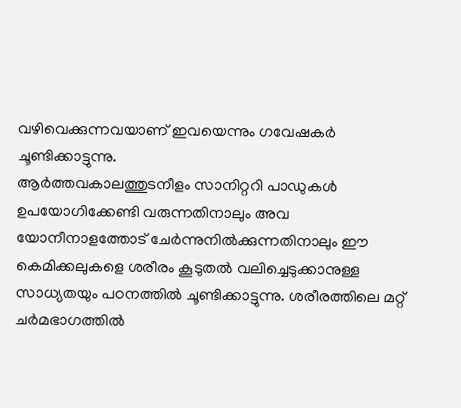വഴിവെക്കുന്നവയാണ് ഇവയെന്നും ഗവേഷകർ ചൂണ്ടിക്കാട്ടുന്നു.
ആർത്തവകാലത്തുടനീളം സാനിറ്ററി പാഡുകൾ ഉപയോഗിക്കേണ്ടി വരുന്നതിനാലും അവ യോനീനാളത്തോട് ചേർന്നുനിൽക്കുന്നതിനാലും ഈ കെമിക്കലുകളെ ശരീരം കൂടുതൽ വലിച്ചെടുക്കാനുള്ള സാധ്യതയും പഠനത്തിൽ ചൂണ്ടിക്കാട്ടുന്നു. ശരീരത്തിലെ മറ്റ് ചർമഭാഗത്തിൽ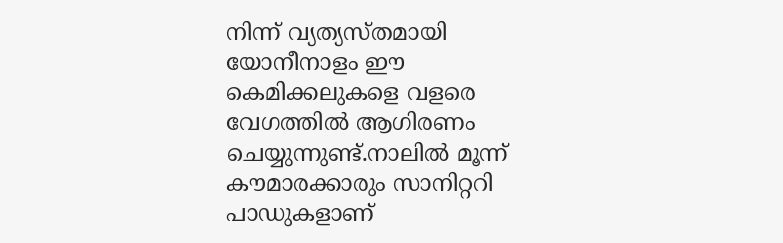നിന്ന് വ്യത്യസ്തമായി യോനീനാളം ഈ കെമിക്കലുകളെ വളരെ വേഗത്തിൽ ആഗിരണം ചെയ്യുന്നുണ്ട്.നാലിൽ മൂന്ന് കൗമാരക്കാരും സാനിറ്ററി പാഡുകളാണ്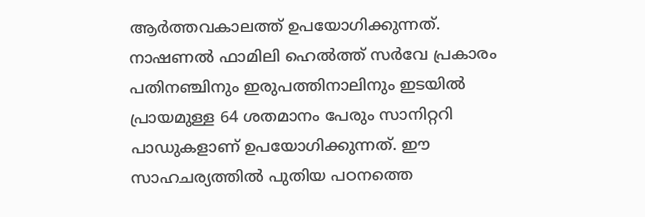ആർത്തവകാലത്ത് ഉപയോഗിക്കുന്നത്. നാഷണൽ ഫാമിലി ഹെൽത്ത് സർവേ പ്രകാരം പതിനഞ്ചിനും ഇരുപത്തിനാലിനും ഇടയിൽ പ്രായമുള്ള 64 ശതമാനം പേരും സാനിറ്ററി പാഡുകളാണ് ഉപയോഗിക്കുന്നത്. ഈ സാഹചര്യത്തിൽ പുതിയ പഠനത്തെ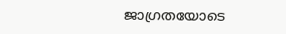ജാഗ്രതയോടെ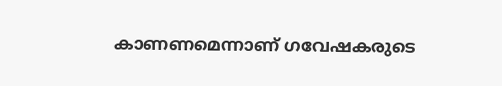കാണണമെന്നാണ് ഗവേഷകരുടെ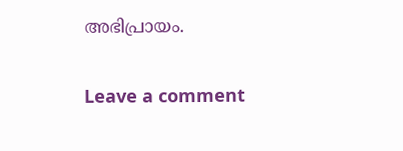അഭിപ്രായം.

Leave a comment